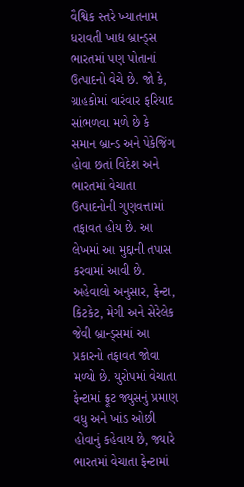વૈશ્વિક સ્તરે ખ્યાતનામ ધરાવતી ખાદ્ય બ્રાન્ડ્સ ભારતમાં પણ પોતાનાં ઉત્પાદનો વેચે છે. જો કે, ગ્રાહકોમાં વારંવાર ફરિયાદ સાંભળવા મળે છે કે સમાન બ્રાન્ડ અને પેકેજિંગ હોવા છતાં વિદેશ અને ભારતમાં વેચાતા ઉત્પાદનોની ગુણવત્તામાં તફાવત હોય છે. આ લેખમાં આ મુદ્દાની તપાસ કરવામાં આવી છે.
અહેવાલો અનુસાર, ફેન્ટા, કિટકેટ, મેગી અને સેરેલેક જેવી બ્રાન્ડ્સમાં આ પ્રકારનો તફાવત જોવા મળ્યો છે. યુરોપમાં વેચાતા ફેન્ટામાં ફ્રૂટ જ્યુસનું પ્રમાણ વધુ અને ખાંડ ઓછી હોવાનું કહેવાય છે, જ્યારે ભારતમાં વેચાતા ફેન્ટામાં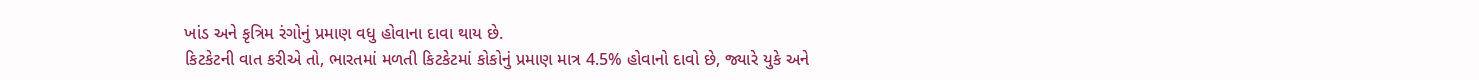ખાંડ અને કૃત્રિમ રંગોનું પ્રમાણ વધુ હોવાના દાવા થાય છે.
કિટકેટની વાત કરીએ તો, ભારતમાં મળતી કિટકેટમાં કોકોનું પ્રમાણ માત્ર 4.5% હોવાનો દાવો છે, જ્યારે યુકે અને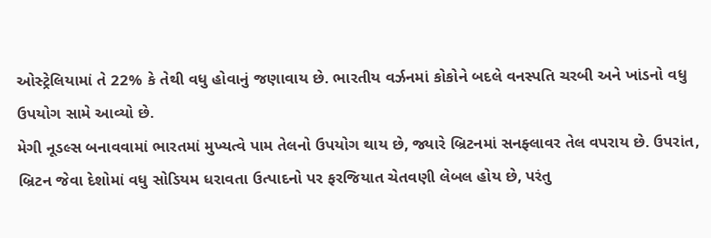ઓસ્ટ્રેલિયામાં તે 22% કે તેથી વધુ હોવાનું જણાવાય છે. ભારતીય વર્ઝનમાં કોકોને બદલે વનસ્પતિ ચરબી અને ખાંડનો વધુ ઉપયોગ સામે આવ્યો છે.
મેગી નૂડલ્સ બનાવવામાં ભારતમાં મુખ્યત્વે પામ તેલનો ઉપયોગ થાય છે, જ્યારે બ્રિટનમાં સનફ્લાવર તેલ વપરાય છે. ઉપરાંત, બ્રિટન જેવા દેશોમાં વધુ સોડિયમ ધરાવતા ઉત્પાદનો પર ફરજિયાત ચેતવણી લેબલ હોય છે, પરંતુ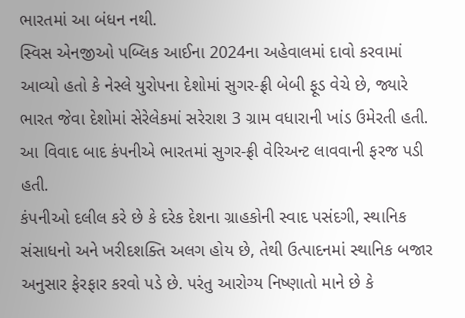ભારતમાં આ બંધન નથી.
સ્વિસ એનજીઓ પબ્લિક આઈના 2024ના અહેવાલમાં દાવો કરવામાં આવ્યો હતો કે નેસ્લે યુરોપના દેશોમાં સુગર-ફ્રી બેબી ફૂડ વેચે છે, જ્યારે ભારત જેવા દેશોમાં સેરેલેકમાં સરેરાશ 3 ગ્રામ વધારાની ખાંડ ઉમેરતી હતી. આ વિવાદ બાદ કંપનીએ ભારતમાં સુગર-ફ્રી વેરિઅન્ટ લાવવાની ફરજ પડી હતી.
કંપનીઓ દલીલ કરે છે કે દરેક દેશના ગ્રાહકોની સ્વાદ પસંદગી, સ્થાનિક સંસાધનો અને ખરીદશક્તિ અલગ હોય છે, તેથી ઉત્પાદનમાં સ્થાનિક બજાર અનુસાર ફેરફાર કરવો પડે છે. પરંતુ આરોગ્ય નિષ્ણાતો માને છે કે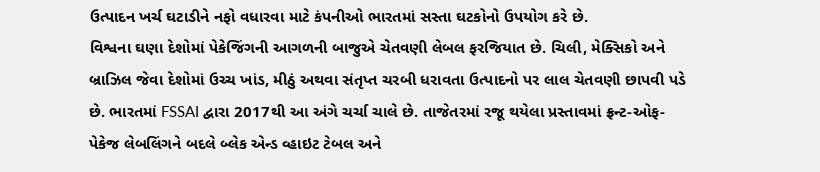ઉત્પાદન ખર્ચ ઘટાડીને નફો વધારવા માટે કંપનીઓ ભારતમાં સસ્તા ઘટકોનો ઉપયોગ કરે છે.
વિશ્વના ઘણા દેશોમાં પેકેજિંગની આગળની બાજુએ ચેતવણી લેબલ ફરજિયાત છે. ચિલી, મેક્સિકો અને બ્રાઝિલ જેવા દેશોમાં ઉચ્ચ ખાંડ, મીઠું અથવા સંતૃપ્ત ચરબી ધરાવતા ઉત્પાદનો પર લાલ ચેતવણી છાપવી પડે છે. ભારતમાં FSSAI દ્વારા 2017થી આ અંગે ચર્ચા ચાલે છે. તાજેતરમાં રજૂ થયેલા પ્રસ્તાવમાં ફ્રન્ટ-ઓફ-પેકેજ લેબલિંગને બદલે બ્લેક એન્ડ વ્હાઇટ ટેબલ અને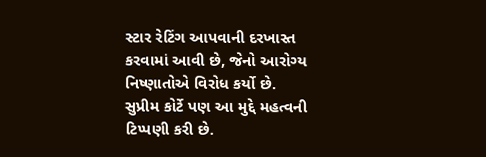સ્ટાર રેટિંગ આપવાની દરખાસ્ત કરવામાં આવી છે, જેનો આરોગ્ય નિષ્ણાતોએ વિરોધ કર્યો છે.
સુપ્રીમ કોર્ટે પણ આ મુદ્દે મહત્વની ટિપ્પણી કરી છે.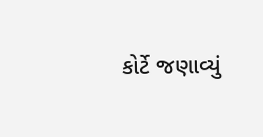કોર્ટે જણાવ્યું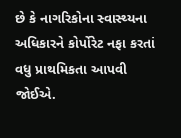છે કે નાગરિકોના સ્વાસ્થ્યના અધિકારને કોર્પોરેટ નફા કરતાં વધુ પ્રાથમિકતા આપવી જોઈએ.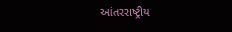આંતરરાષ્ટ્રીય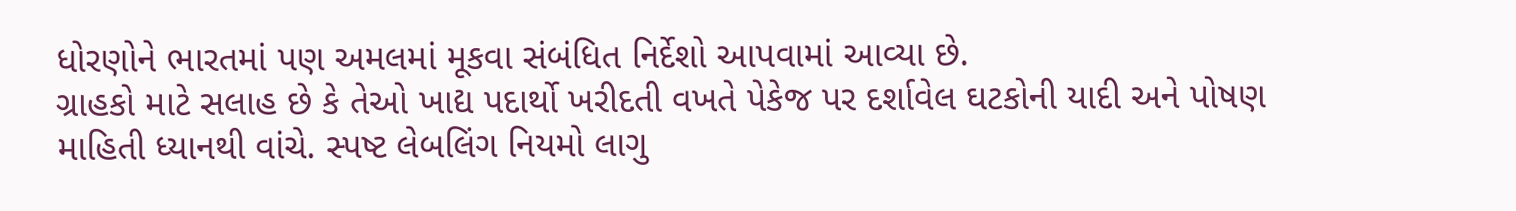ધોરણોને ભારતમાં પણ અમલમાં મૂકવા સંબંધિત નિર્દેશો આપવામાં આવ્યા છે.
ગ્રાહકો માટે સલાહ છે કે તેઓ ખાદ્ય પદાર્થો ખરીદતી વખતે પેકેજ પર દર્શાવેલ ઘટકોની યાદી અને પોષણ માહિતી ધ્યાનથી વાંચે. સ્પષ્ટ લેબલિંગ નિયમો લાગુ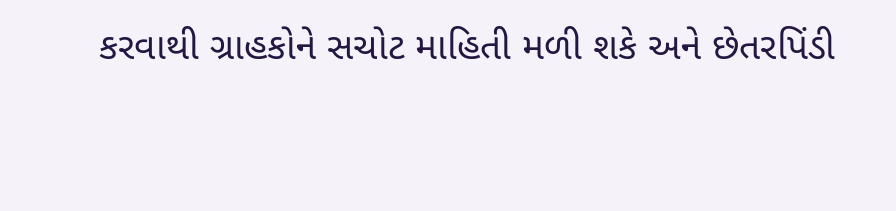કરવાથી ગ્રાહકોને સચોટ માહિતી મળી શકે અને છેતરપિંડી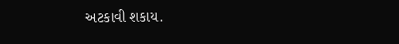અટકાવી શકાય.